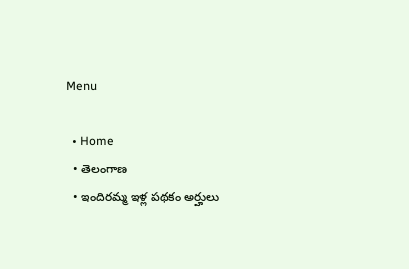Menu

  • Home
  • తెలంగాణ
  • ఇందిరమ్మ ఇళ్ల పథకం అర్హులు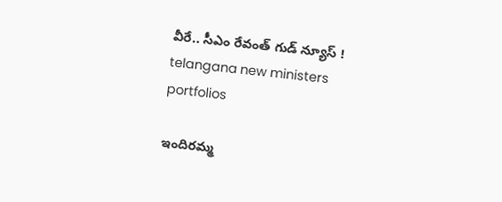వీరే.. సీఎం రేవంత్ గుడ్ న్యూస్ !
telangana new ministers portfolios

ఇందిరమ్మ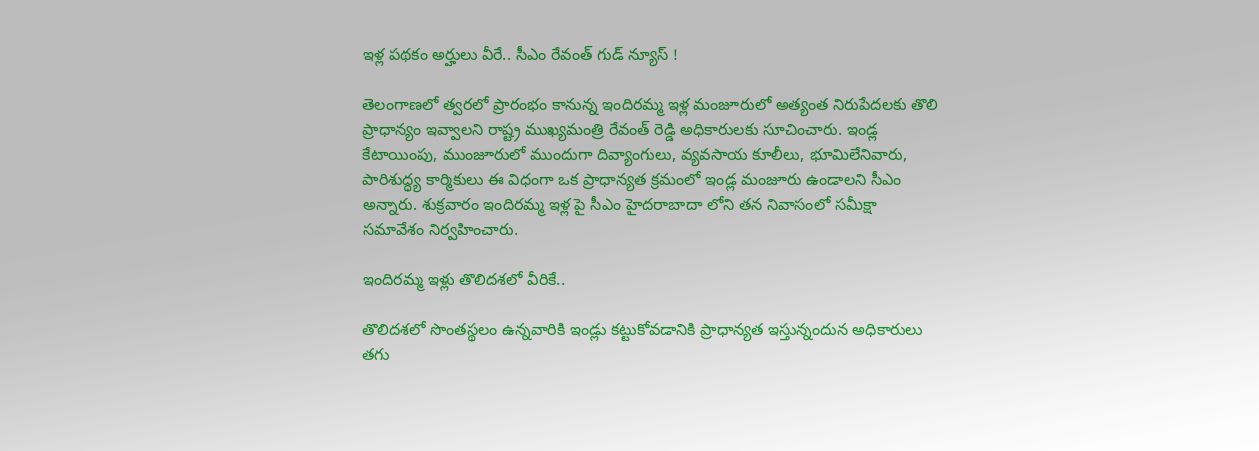ఇళ్ల పథకం అర్హులు వీరే.. సీఎం రేవంత్ గుడ్ న్యూస్ !

తెలంగాణలో త్వరలో ప్రారంభం కానున్న ఇందిర‌మ్మ ఇళ్ల మంజూరులో అత్యంత నిరుపేద‌ల‌కు తొలి ప్రాధాన్యం ఇవ్వాల‌ని రాష్ట్ర ముఖ్య‌మంత్రి రేవంత్ రెడ్డి అధికారులకు సూచించారు. ఇండ్ల కేటాయింపు, ముంజూరులో ముందుగా దివ్యాంగులు, వ్యవసాయ కూలీలు, భూమిలేనివారు, పారిశుద్ధ్య కార్మికులు ఈ విధంగా ఒక ప్రాధాన్యత క్రమంలో ఇండ్ల మంజూరు ఉండాలని సీఎం అన్నారు. శుక్రవారం ఇందిరమ్మ ఇళ్ల పై సీఎం హైదరాబాదా లోని తన నివాసంలో సమీక్షా సమావేశం నిర్వహించారు.

ఇందిరమ్మ ఇళ్లు తొలిదశలో వీరికే..

తొలిదశలో సొంతస్థలం ఉన్నవారికి ఇండ్లు కట్టుకోవడానికి ప్రాధాన్యత ఇస్తున్నందున అధికారులు తగు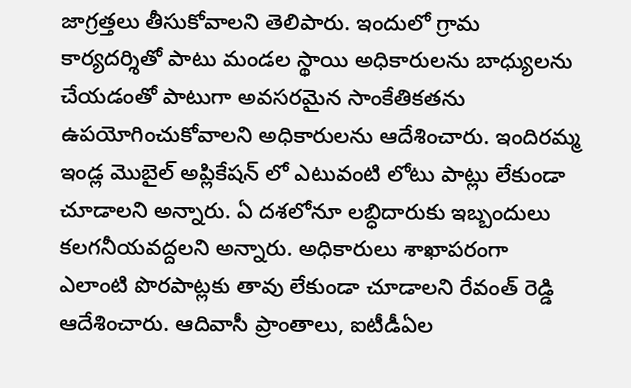జాగ్రత్తలు తీసుకోవాలని తెలిపారు. ఇందులో గ్రామ కార్య‌ద‌ర్శితో పాటు మండల స్థాయి అధికారులను బాధ్యులను చేయడంతో పాటుగా అవసరమైన సాంకేతికతను ఉపయోగించుకోవాలని అధికారుల‌ను ఆదేశించారు. ఇందిర‌మ్మ ఇండ్ల మొబైల్ అప్లికేషన్ లో ఎటువంటి లోటు పాట్లు లేకుండా చూడాల‌ని అన్నారు. ఏ దశలోనూ లబ్ధిదారుకు ఇబ్బందులు క‌ల‌గ‌నీయవద్దలని అన్నారు. అధికారులు శాఖాపరంగా ఎలాంటి పొర‌పాట్ల‌కు తావు లేకుండా చూడాల‌ని రేవంత్ రెడ్డి ఆదేశించారు. ఆదివాసీ ప్రాంతాలు, ఐటీడీఏల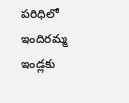ప‌రిధిలో ఇందిర‌మ్మ ఇండ్లకు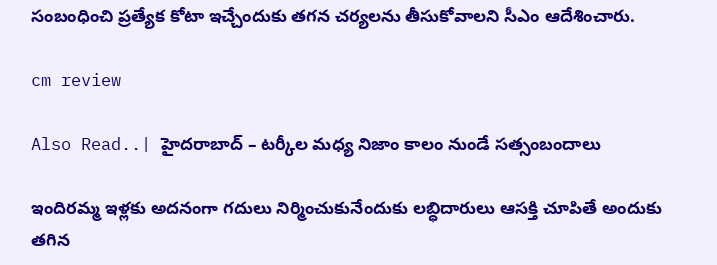సంబంధించి ప్ర‌త్యేక కోటా ఇచ్చేందుకు తగన చ‌ర్య‌లను తీసుకోవాల‌ని సీఎం ఆదేశించారు.

cm review

Also Read..| హైదరాబాద్ – టర్కీల మధ్య నిజాం కాలం నుండే సత్సంబందాలు

ఇందిర‌మ్మ ఇళ్లకు అద‌నంగా గ‌దులు నిర్మించుకునేందుకు ల‌బ్ధిదారులు ఆస‌క్తి చూపితే అందుకు తగిన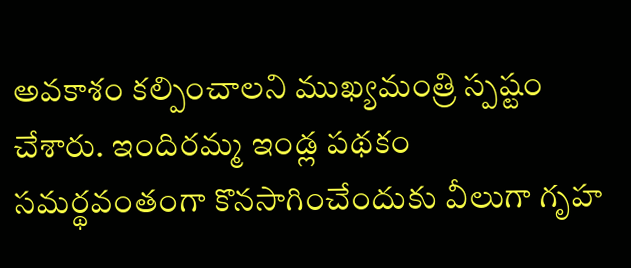అవ‌కాశం క‌ల్పించాల‌ని ముఖ్య‌మంత్రి స్ప‌ష్టం చేశారు. ఇందిర‌మ్మ ఇండ్ల ప‌థ‌కం స‌మ‌ర్థవంతంగా కొన‌సాగించేందుకు వీలుగా గృహ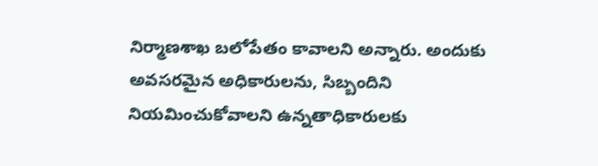నిర్మాణశాఖ బ‌లోపేతం కావాల‌ని అన్నారు. అందుకు అవ‌స‌ర‌మైన అధికారులను, సిబ్బందిని నియ‌మించుకోవాల‌ని ఉన్న‌తాధికారుల‌కు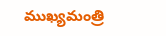ముఖ్య‌మంత్రి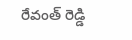రేవంత్ రెడ్డి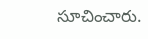సూచించారు.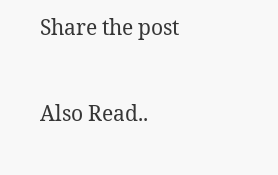Share the post

Also Read..